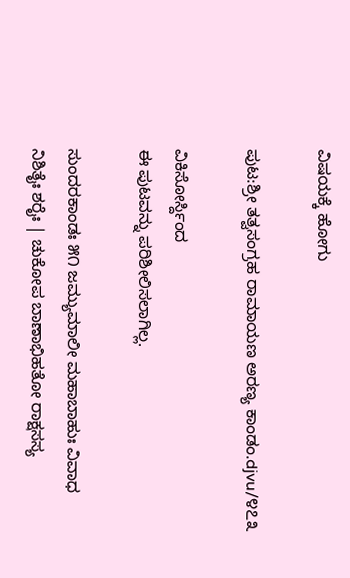ವಿಷಯಕ್ಕೆ ಹೋಗು

ಪುಟ:ಶ್ರೀ ತತ್ವಸಂಗ್ರಹ ರಾಮಾಯಣ ಅರಣ್ಯ ಕಾಂಡಂ.djvu/೪೭೩

ವಿಕಿಸೋರ್ಸ್ದಿಂದ
ಈ ಪುಟವನ್ನು ಪರಿಶೀಲಿಸಲಾಗಿಲ್ಲ.

ಸುಂದರಕಾಂಡಃ ೫೧ ಜಮ್ಯುಮಾಲೀ ಮಹಾಬಾಹುಃ ವಿವಾಧ ನಿಶಿತೈಃ ಶರೈಃ | ಚುಕೋಪ ಬಾಣಾಭಿಹತೋ ರಾಕ್ಷಸಸ್ಯ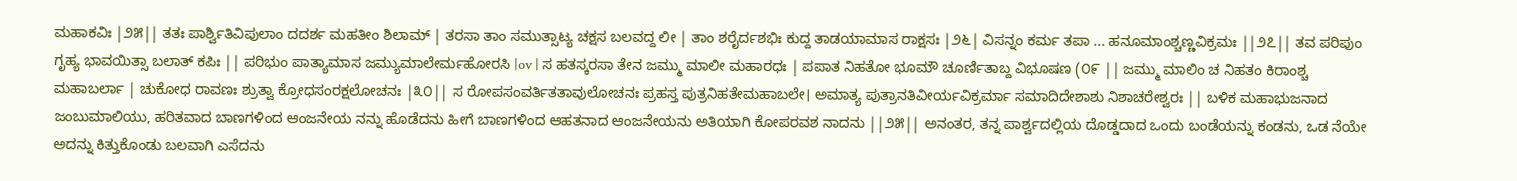ಮಹಾಕವಿಃ |೨೫|| ತತಃ ಪಾರ್ಶ್ವಿತಿವಿಪುಲಾಂ ದದರ್ಶ ಮಹತೀಂ ಶಿಲಾಮ್ | ತರಸಾ ತಾಂ ಸಮುತ್ಸಾಟ್ಯ ಚಕ್ಷಸ ಬಲವದ್ದ ಲೀ | ತಾಂ ಶರೈರ್ದಶಭಿಃ ಕುದ್ದ ತಾಡಯಾಮಾಸ ರಾಕ್ಷಸಃ |೨೬| ವಿಸನ್ನಂ ಕರ್ಮ ತಪಾ ... ಹನೂಮಾಂಶ್ಚಣ್ಣವಿಕ್ರಮಃ ||೨೭|| ತವ ಪರಿಪುಂ ಗೃಹ್ಯ ಭಾವಯಿತ್ಸಾ ಬಲಾತ್ ಕಪಿಃ || ಪರಿಭುಂ ಪಾತ್ಯಾಮಾಸ ಜಮ್ಯುಮಾಲೇರ್ಮಹೋರಸಿ |ov | ಸ ಹತಸ್ಕರಸಾ ತೇನ ಜಮ್ಮು ಮಾಲೀ ಮಹಾರಧಃ | ಪಪಾತ ನಿಹತೋ ಭೂಮೌ ಚೂರ್ಣಿತಾಬ್ದ ವಿಭೂಷಣ (೦೯ || ಜಮ್ಮು ಮಾಲಿಂ ಚ ನಿಹತಂ ಕಿರಾಂಶ್ಚ ಮಹಾಬರ್ಲಾ | ಚುಕೋಧ ರಾವಣಃ ಶ್ರುತ್ವಾ ಕ್ರೋಧಸಂರಕ್ಷಲೋಚನಃ |೩೦|| ಸ ರೋಪಸಂವರ್ತಿತತಾವುಲೋಚನಃ ಪ್ರಹಸ್ತ ಪುತ್ರನಿಹತೇಮಹಾಬಲೇ। ಅಮಾತ್ಯ ಪುತ್ರಾನತಿವೀರ್ಯವಿಕ್ರರ್ಮಾ ಸಮಾದಿದೇಶಾಶು ನಿಶಾಚರೇಶ್ವರಃ || ಬಳಿಕ ಮಹಾಭುಜನಾದ ಜಂಬುಮಾಲಿಯು, ಹರಿತವಾದ ಬಾಣಗಳಿಂದ ಆಂಜನೇಯ ನನ್ನು ಹೊಡೆದನು ಹೀಗೆ ಬಾಣಗಳಿಂದ ಆಹತನಾದ ಆಂಜನೇಯನು ಅತಿಯಾಗಿ ಕೋಪರವಶ ನಾದನು ||೨೫|| ಅನಂತರ, ತನ್ನ ಪಾರ್ಶ್ವದಲ್ಲಿಯ ದೊಡ್ಡದಾದ ಒಂದು ಬಂಡೆಯನ್ನು ಕಂಡನು, ಒಡ ನೆಯೇ ಅದನ್ನು ಕಿತ್ತುಕೊಂಡು ಬಲವಾಗಿ ಎಸೆದನು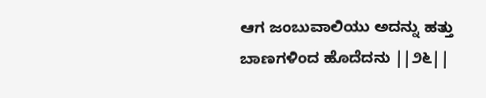ಆಗ ಜಂಬುವಾಲಿಯು ಅದನ್ನು ಹತ್ತು ಬಾಣಗಳಿಂದ ಹೊದೆದನು ||೨೬||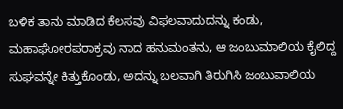ಬಳಿಕ ತಾನು ಮಾಡಿದ ಕೆಲಸವು ವಿಫಲವಾದುದನ್ನು ಕಂಡು, ಮಹಾಘೋರಪರಾಕ್ರವು ನಾದ ಹನುಮಂತನು, ಆ ಜಂಬುಮಾಲಿಯ ಕೈಲಿದ್ದ ಸುಘವನ್ನೇ ಕಿತ್ತುಕೊಂಡು, ಅದನ್ನು ಬಲವಾಗಿ ತಿರುಗಿಸಿ ಜಂಬುವಾಲಿಯ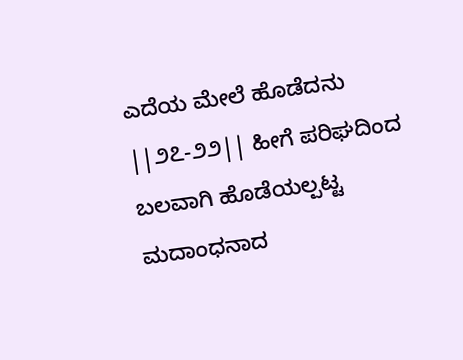ಎದೆಯ ಮೇಲೆ ಹೊಡೆದನು ||೨೭-೨೨|| ಹೀಗೆ ಪರಿಘದಿಂದ ಬಲವಾಗಿ ಹೊಡೆಯಲ್ಪಟ್ಟ ಮದಾಂಧನಾದ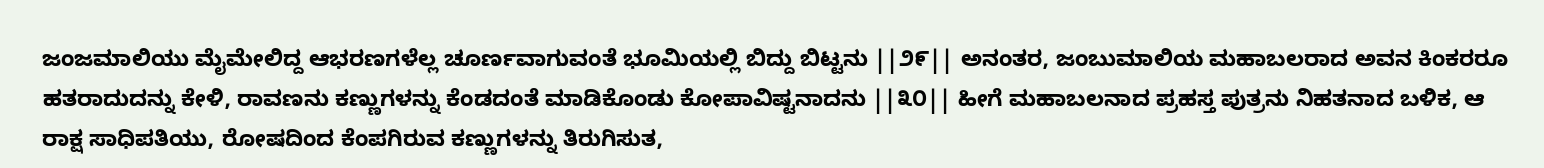ಜಂಜಮಾಲಿಯು ಮೈಮೇಲಿದ್ದ ಆಭರಣಗಳೆಲ್ಲ ಚೂರ್ಣವಾಗುವಂತೆ ಭೂಮಿಯಲ್ಲಿ ಬಿದ್ದು ಬಿಟ್ಟನು ||೨೯|| ಅನಂತರ, ಜಂಬುಮಾಲಿಯ ಮಹಾಬಲರಾದ ಅವನ ಕಿಂಕರರೂ ಹತರಾದುದನ್ನು ಕೇಳಿ, ರಾವಣನು ಕಣ್ಣುಗಳನ್ನು ಕೆಂಡದಂತೆ ಮಾಡಿಕೊಂಡು ಕೋಪಾವಿಷ್ಟನಾದನು ||೩೦|| ಹೀಗೆ ಮಹಾಬಲನಾದ ಪ್ರಹಸ್ತ ಪುತ್ರನು ನಿಹತನಾದ ಬಳಿಕ, ಆ ರಾಕ್ಷ ಸಾಧಿಪತಿಯು, ರೋಷದಿಂದ ಕೆಂಪಗಿರುವ ಕಣ್ಣುಗಳನ್ನು ತಿರುಗಿಸುತ,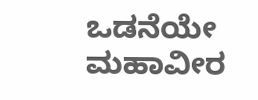ಒಡನೆಯೇ ಮಹಾವೀರ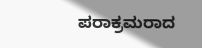ಪರಾಕ್ರಮರಾದ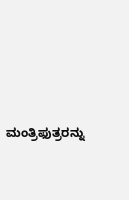ಮಂತ್ರಿಫುತ್ರರನ್ನು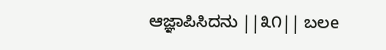ಆಜ್ಞಾಪಿಸಿದನು ||೩೧|| ಬಲe